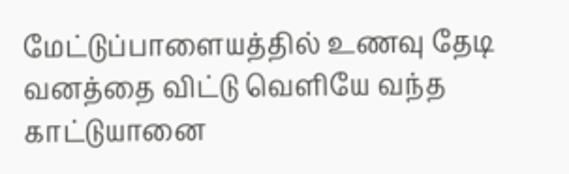மேட்டுப்பாளையத்தில் உணவு தேடி வனத்தை விட்டு வெளியே வந்த காட்டுயானை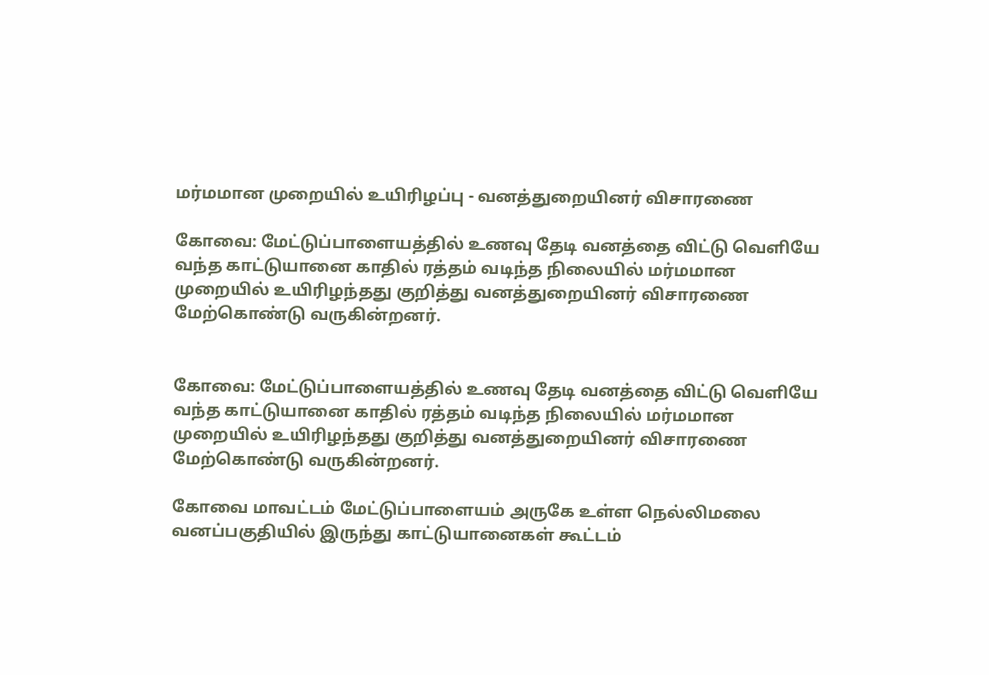மர்மமான முறையில் உயிரிழப்பு - வனத்துறையினர் விசாரணை

கோவை: மேட்டுப்பாளையத்தில் உணவு தேடி வனத்தை விட்டு வெளியே வந்த காட்டுயானை காதில் ரத்தம் வடிந்த நிலையில் மர்மமான முறையில் உயிரிழந்தது குறித்து வனத்துறையினர் விசாரணை மேற்கொண்டு வருகின்றனர்.


கோவை: மேட்டுப்பாளையத்தில் உணவு தேடி வனத்தை விட்டு வெளியே வந்த காட்டுயானை காதில் ரத்தம் வடிந்த நிலையில் மர்மமான முறையில் உயிரிழந்தது குறித்து வனத்துறையினர் விசாரணை மேற்கொண்டு வருகின்றனர்.

கோவை மாவட்டம் மேட்டுப்பாளையம் அருகே உள்ள நெல்லிமலை வனப்பகுதியில் இருந்து காட்டுயானைகள் கூட்டம்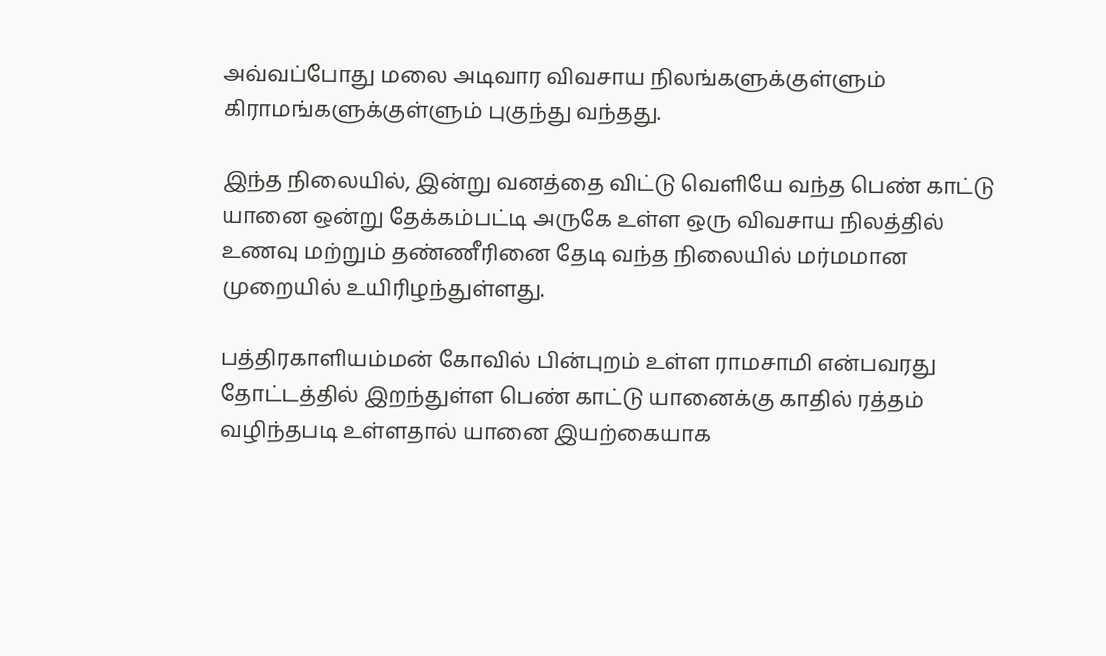அவ்வப்போது மலை அடிவார விவசாய நிலங்களுக்குள்ளும் கிராமங்களுக்குள்ளும் புகுந்து வந்தது.

இந்த நிலையில், இன்று வனத்தை விட்டு வெளியே வந்த பெண் காட்டு யானை ஒன்று தேக்கம்பட்டி அருகே உள்ள ஒரு விவசாய நிலத்தில் உணவு மற்றும் தண்ணீரினை தேடி வந்த நிலையில் மர்மமான முறையில் உயிரிழந்துள்ளது.

பத்திரகாளியம்மன் கோவில் பின்புறம் உள்ள ராமசாமி என்பவரது தோட்டத்தில் இறந்துள்ள பெண் காட்டு யானைக்கு காதில் ரத்தம் வழிந்தபடி உள்ளதால் யானை இயற்கையாக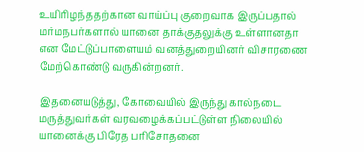உயிரிழந்ததற்கான வாய்ப்பு குறைவாக இருப்பதால் மர்மநபர்களால் யானை தாக்குதலுக்கு உள்ளானதா என மேட்டுப்பாளையம் வனத்துறையினர் விசாரணை மேற்கொண்டு வருகின்றனர்.

இதனையடுத்து, கோவையில் இருந்து கால்நடை மருத்துவர்கள் வரவழைக்கப்பட்டுள்ள நிலையில் யானைக்கு பிரேத பரிசோதனை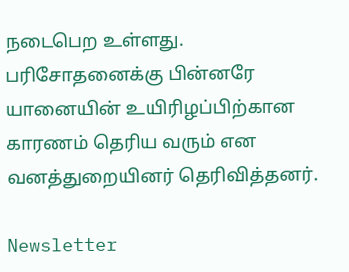நடைபெற உள்ளது. பரிசோதனைக்கு பின்னரே யானையின் உயிரிழப்பிற்கான காரணம் தெரிய வரும் என வனத்துறையினர் தெரிவித்தனர்.

Newsletter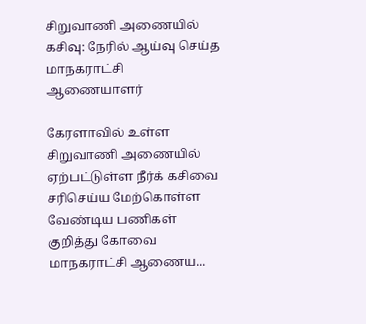சிறுவாணி அணையில் கசிவு: நேரில் ஆய்வு செய்த மாநகராட்சி ஆணையாளர்

கேரளாவில் உள்ள சிறுவாணி அணையில் ஏற்பட்டுள்ள நீர்க் கசிவை சரிசெய்ய மேற்கொள்ள வேண்டிய பணிகள் குறித்து கோவை மாநகராட்சி ஆணைய...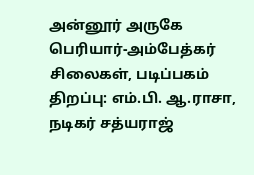அன்னூர் அருகே பெரியார்-அம்பேத்கர் சிலைகள், படிப்பகம் திறப்பு: எம்.பி. ஆ.ராசா, நடிகர் சத்யராஜ்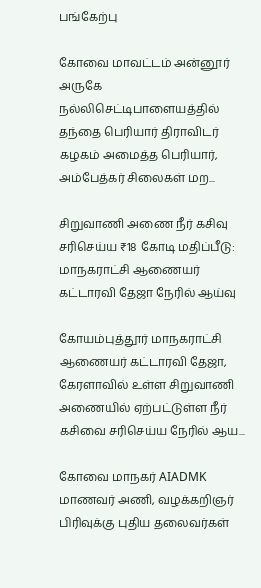பங்கேற்பு

கோவை மாவட்டம் அன்னூர் அருகே நல்லிசெட்டிபாளையத்தில் தந்தை பெரியார் திராவிடர் கழகம் அமைத்த பெரியார், அம்பேத்கர் சிலைகள் மற...

சிறுவாணி அணை நீர் கசிவு சரிசெய்ய ₹18 கோடி மதிப்பீடு: மாநகராட்சி ஆணையர் கட்டாரவி தேஜா நேரில் ஆய்வு

கோயம்புத்தூர் மாநகராட்சி ஆணையர் கட்டாரவி தேஜா, கேரளாவில் உள்ள சிறுவாணி அணையில் ஏற்பட்டுள்ள நீர் கசிவை சரிசெய்ய நேரில் ஆய...

கோவை மாநகர் AIADMK மாணவர் அணி, வழக்கறிஞர் பிரிவுக்கு புதிய தலைவர்கள்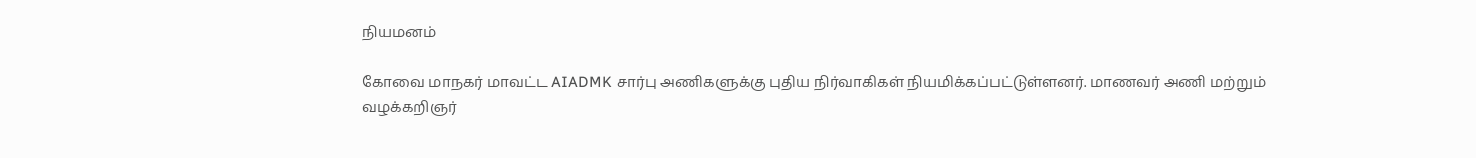நியமனம்

கோவை மாநகர் மாவட்ட AIADMK சார்பு அணிகளுக்கு புதிய நிர்வாகிகள் நியமிக்கப்பட்டுள்ளனர். மாணவர் அணி மற்றும் வழக்கறிஞர்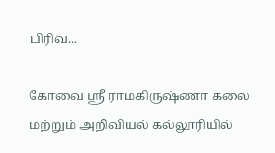பிரிவ...

கோவை ஸ்ரீ ராமகிருஷ்ணா கலை மற்றும் அறிவியல் கல்லூரியில்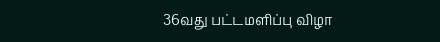36வது பட்டமளிப்பு விழா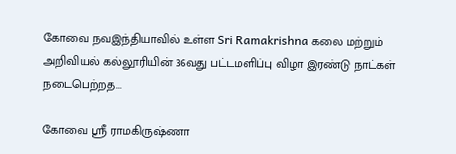கோவை நவஇந்தியாவில் உள்ள Sri Ramakrishna கலை மற்றும் அறிவியல் கல்லூரியின் 36வது பட்டமளிப்பு விழா இரண்டு நாட்கள் நடைபெற்றத...

கோவை ஸ்ரீ ராமகிருஷ்ணா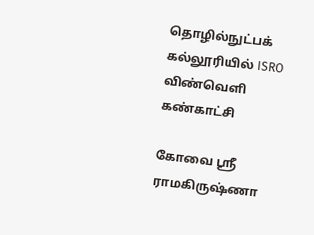தொழில்நுட்பக் கல்லூரியில் ISRO விண்வெளி கண்காட்சி

கோவை ஸ்ரீ ராமகிருஷ்ணா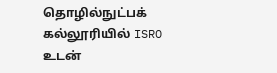தொழில்நுட்பக் கல்லூரியில் ISRO உடன்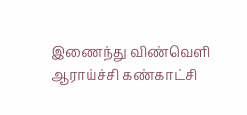இணைந்து விண்வெளி ஆராய்ச்சி கண்காட்சி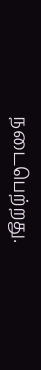நடைபெற்றது.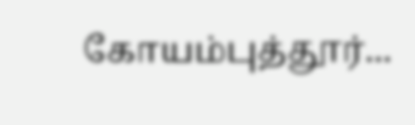கோயம்புத்தூர்...